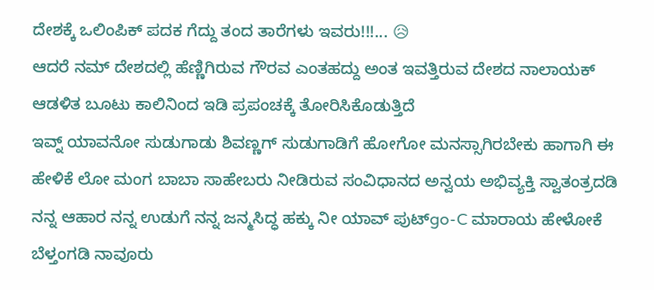ದೇಶಕ್ಕೆ ಒಲಿಂಪಿಕ್ ಪದಕ ಗೆದ್ದು ತಂದ ತಾರೆಗಳು ಇವರು!!!... 😥
ಆದರೆ ನಮ್ ದೇಶದಲ್ಲಿ ಹೆಣ್ಣಿಗಿರುವ ಗೌರವ ಎಂತಹದ್ದು ಅಂತ ಇವತ್ತಿರುವ ದೇಶದ ನಾಲಾಯಕ್ ಆಡಳಿತ ಬೂಟು ಕಾಲಿನಿಂದ ಇಡಿ ಪ್ರಪಂಚಕ್ಕೆ ತೋರಿಸಿಕೊಡುತ್ತಿದೆ
ಇವ್ನ್ ಯಾವನೋ ಸುಡುಗಾಡು ಶಿವಣ್ಣಗ್ ಸುಡುಗಾಡಿಗೆ ಹೋಗೋ ಮನಸ್ಸಾಗಿರಬೇಕು ಹಾಗಾಗಿ ಈ ಹೇಳಿಕೆ ಲೋ ಮಂಗ ಬಾಬಾ ಸಾಹೇಬರು ನೀಡಿರುವ ಸಂವಿಧಾನದ ಅನ್ವಯ ಅಭಿವ್ಯಕ್ತಿ ಸ್ವಾತಂತ್ರದಡಿ ನನ್ನ ಆಹಾರ ನನ್ನ ಉಡುಗೆ ನನ್ನ ಜನ್ಮಸಿದ್ಧ ಹಕ್ಕು ನೀ ಯಾವ್ ಪುಟ್go-C ಮಾರಾಯ ಹೇಳೋಕೆ
ಬೆಳ್ತಂಗಡಿ ನಾವೂರು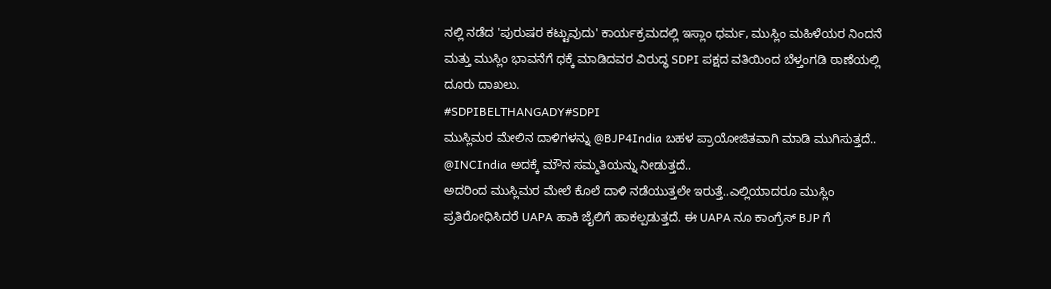ನಲ್ಲಿ ನಡೆದ 'ಪುರುಷರ ಕಟ್ಟುವುದು' ಕಾರ್ಯಕ್ರಮದಲ್ಲಿ ಇಸ್ಲಾಂ ಧರ್ಮ, ಮುಸ್ಲಿಂ ಮಹಿಳೆಯರ ನಿಂದನೆ ಮತ್ತು ಮುಸ್ಲಿಂ ಭಾವನೆಗೆ ಧಕ್ಕೆ ಮಾಡಿದವರ ವಿರುದ್ಧ SDPI ಪಕ್ಷದ ವತಿಯಿಂದ ಬೆಳ್ತಂಗಡಿ ಠಾಣೆಯಲ್ಲಿ ದೂರು ದಾಖಲು.
#SDPIBELTHANGADY#SDPI
ಮುಸ್ಲಿಮರ ಮೇಲಿನ ದಾಳಿಗಳನ್ನು @BJP4India ಬಹಳ ಪ್ರಾಯೋಜಿತವಾಗಿ ಮಾಡಿ ಮುಗಿಸುತ್ತದೆ.. @INCIndia ಅದಕ್ಕೆ ಮೌನ ಸಮ್ಮತಿಯನ್ನು ನೀಡುತ್ತದೆ..
ಅದರಿಂದ ಮುಸ್ಲಿಮರ ಮೇಲೆ ಕೊಲೆ ದಾಳಿ ನಡೆಯುತ್ತಲೇ ಇರುತ್ತೆ..ಎಲ್ಲಿಯಾದರೂ ಮುಸ್ಲಿಂ ಪ್ರತಿರೋಧಿಸಿದರೆ UAPA ಹಾಕಿ ಜೈಲಿಗೆ ಹಾಕಲ್ಪಡುತ್ತದೆ. ಈ UAPA ನೂ ಕಾಂಗ್ರೆಸ್ BJP ಗೆ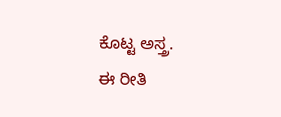ಕೊಟ್ಟ ಅಸ್ತ್ರ.
ಈ ರೀತಿ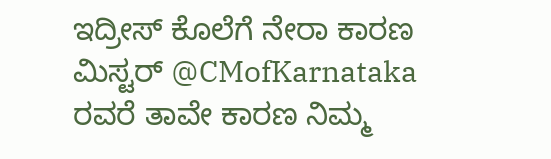ಇದ್ರೀಸ್ ಕೊಲೆಗೆ ನೇರಾ ಕಾರಣ ಮಿಸ್ಟರ್ @CMofKarnataka ರವರೆ ತಾವೇ ಕಾರಣ ನಿಮ್ಮ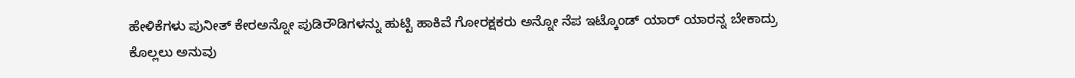ಹೇಳಿಕೆಗಳು ಪುನೀತ್ ಕೇರಅನ್ನೋ ಪುಡಿರೌಡಿಗಳನ್ನು ಹುಟ್ಟಿ ಹಾಕಿವೆ ಗೋರಕ್ಷಕರು ಅನ್ನೋ ನೆಪ ಇಟ್ಕೊಂಡ್ ಯಾರ್ ಯಾರನ್ನ ಬೇಕಾದ್ರು ಕೊಲ್ಲಲು ಅನುವು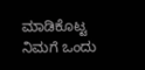ಮಾಡಿಕೊಟ್ಟ ನಿಮಗೆ ಒಂದು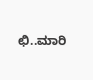ಛಿ..ಮಾರಿ